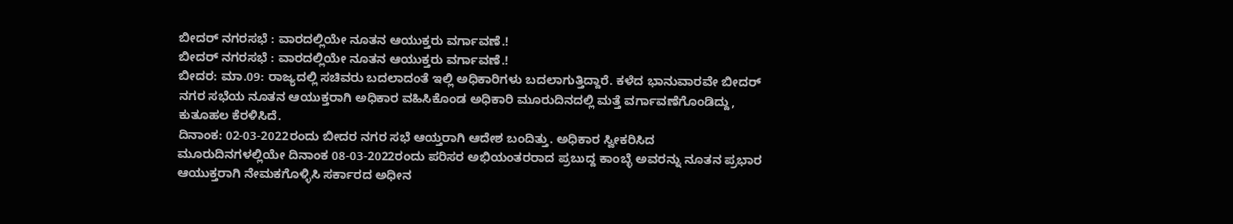ಬೀದರ್ ನಗರಸಭೆ : ವಾರದಲ್ಲಿಯೇ ನೂತನ ಆಯುಕ್ತರು ವರ್ಗಾವಣೆ.!
ಬೀದರ್ ನಗರಸಭೆ : ವಾರದಲ್ಲಿಯೇ ನೂತನ ಆಯುಕ್ತರು ವರ್ಗಾವಣೆ.!
ಬೀದರ: ಮಾ.09: ರಾಜ್ಯದಲ್ಲಿ ಸಚಿವರು ಬದಲಾದಂತೆ ಇಲ್ಲಿ ಅಧಿಕಾರಿಗಳು ಬದಲಾಗುತ್ತಿದ್ದಾರೆ. ಕಳೆದ ಭಾನುವಾರವೇ ಬೀದರ್ ನಗರ ಸಭೆಯ ನೂತನ ಆಯುಕ್ತರಾಗಿ ಅಧಿಕಾರ ವಹಿಸಿಕೊಂಡ ಅಧಿಕಾರಿ ಮೂರುದಿನದಲ್ಲಿ ಮತ್ತೆ ವರ್ಗಾವಣೆಗೊಂಡಿದ್ದು, ಕುತೂಹಲ ಕೆರಳಿಸಿದೆ.
ದಿನಾಂಕ: 02-03-2022ರಂದು ಬೀದರ ನಗರ ಸಭೆ ಆಯ್ತರಾಗಿ ಆದೇಶ ಬಂದಿತ್ತು. ಅಧಿಕಾರ ಸ್ವೀಕರಿಸಿದ ಮೂರುದಿನಗಳಲ್ಲಿಯೇ ದಿನಾಂಕ 08-03-2022ರಂದು ಪರಿಸರ ಅಭಿಯಂತರರಾದ ಪ್ರಬುದ್ದ ಕಾಂಬ್ಳೆ ಅವರನ್ನು ನೂತನ ಪ್ರಭಾರ ಆಯುಕ್ತರಾಗಿ ನೇಮಕಗೊಳ್ಳಿಸಿ ಸರ್ಕಾರದ ಅಧೀನ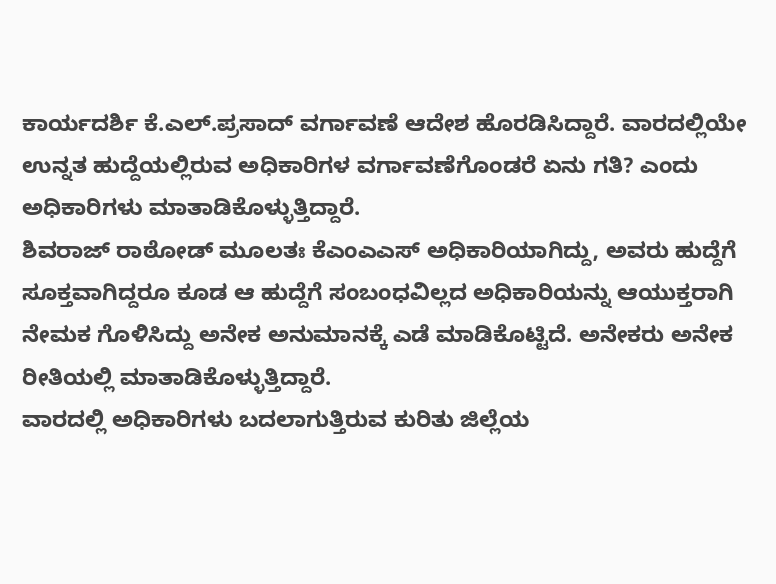ಕಾರ್ಯದರ್ಶಿ ಕೆ.ಎಲ್.ಪ್ರಸಾದ್ ವರ್ಗಾವಣೆ ಆದೇಶ ಹೊರಡಿಸಿದ್ದಾರೆ. ವಾರದಲ್ಲಿಯೇ ಉನ್ನತ ಹುದ್ದೆಯಲ್ಲಿರುವ ಅಧಿಕಾರಿಗಳ ವರ್ಗಾವಣೆಗೊಂಡರೆ ಏನು ಗತಿ? ಎಂದು ಅಧಿಕಾರಿಗಳು ಮಾತಾಡಿಕೊಳ್ಳುತ್ತಿದ್ದಾರೆ.
ಶಿವರಾಜ್ ರಾಠೋಡ್ ಮೂಲತಃ ಕೆಎಂಎಎಸ್ ಅಧಿಕಾರಿಯಾಗಿದ್ದು, ಅವರು ಹುದ್ದೆಗೆ ಸೂಕ್ತವಾಗಿದ್ದರೂ ಕೂಡ ಆ ಹುದ್ದೆಗೆ ಸಂಬಂಧವಿಲ್ಲದ ಅಧಿಕಾರಿಯನ್ನು ಆಯುಕ್ತರಾಗಿ ನೇಮಕ ಗೊಳಿಸಿದ್ದು ಅನೇಕ ಅನುಮಾನಕ್ಕೆ ಎಡೆ ಮಾಡಿಕೊಟ್ಟಿದೆ. ಅನೇಕರು ಅನೇಕ ರೀತಿಯಲ್ಲಿ ಮಾತಾಡಿಕೊಳ್ಳುತ್ತಿದ್ದಾರೆ.
ವಾರದಲ್ಲಿ ಅಧಿಕಾರಿಗಳು ಬದಲಾಗುತ್ತಿರುವ ಕುರಿತು ಜಿಲ್ಲೆಯ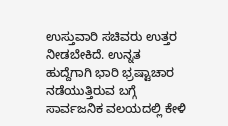ಉಸ್ತುವಾರಿ ಸಚಿವರು ಉತ್ತರ ನೀಡಬೇಕಿದೆ. ಉನ್ನತ ಹುದ್ದೆಗಾಗಿ ಭಾರಿ ಭ್ರಷ್ಟಾಚಾರ ನಡೆಯುತ್ತಿರುವ ಬಗ್ಗೆ ಸಾರ್ವಜನಿಕ ವಲಯದಲ್ಲಿ ಕೇಳಿ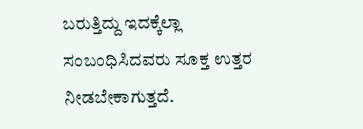ಬರುತ್ತಿದ್ದು ಇದಕ್ಕೆಲ್ಲಾ ಸಂಬಂಧಿಸಿದವರು ಸೂಕ್ತ ಉತ್ತರ ನೀಡಬೇಕಾಗುತ್ತದೆ.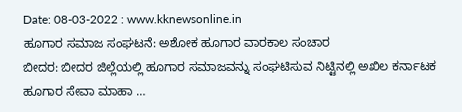Date: 08-03-2022 : www.kknewsonline.in
ಹೂಗಾರ ಸಮಾಜ ಸಂಘಟನೆ: ಅಶೋಕ ಹೂಗಾರ ವಾರಕಾಲ ಸಂಚಾರ
ಬೀದರ: ಬೀದರ ಜಿಲ್ಲೆಯಲ್ಲಿ ಹೂಗಾರ ಸಮಾಜವನ್ನು ಸಂಘಟಿಸುವ ನಿಟ್ಟಿನಲ್ಲಿ ಅಖಿಲ ಕರ್ನಾಟಕ ಹೂಗಾರ ಸೇವಾ ಮಾಹಾ …